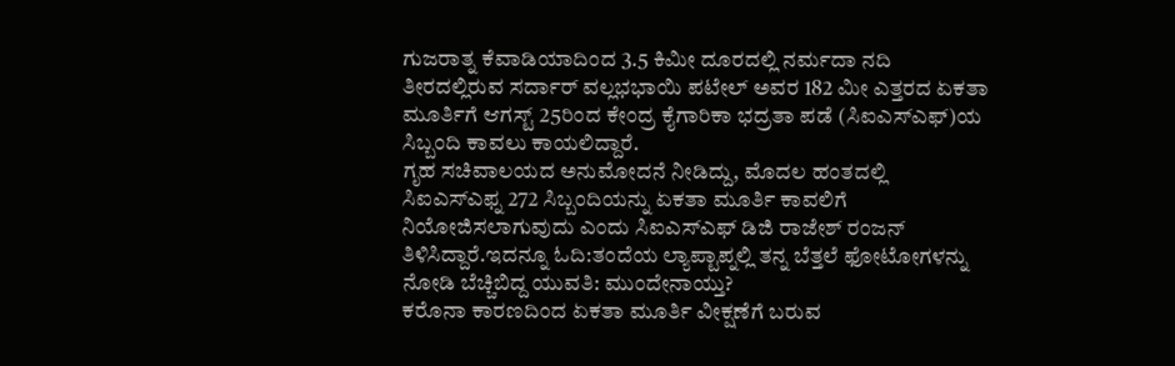ಗುಜರಾತ್ನ ಕೆವಾಡಿಯಾದಿಂದ 3.5 ಕಿಮೀ ದೂರದಲ್ಲಿ ನರ್ಮದಾ ನದಿ ತೀರದಲ್ಲಿರುವ ಸರ್ದಾರ್ ವಲ್ಲಭಭಾಯಿ ಪಟೇಲ್ ಅವರ 182 ಮೀ ಎತ್ತರದ ಏಕತಾ ಮೂರ್ತಿಗೆ ಆಗಸ್ಟ್ 25ರಿಂದ ಕೇಂದ್ರ ಕೈಗಾರಿಕಾ ಭದ್ರತಾ ಪಡೆ (ಸಿಐಎಸ್ಎಫ್)ಯ ಸಿಬ್ಬಂದಿ ಕಾವಲು ಕಾಯಲಿದ್ದಾರೆ.
ಗೃಹ ಸಚಿವಾಲಯದ ಅನುಮೋದನೆ ನೀಡಿದ್ದು, ಮೊದಲ ಹಂತದಲ್ಲಿ ಸಿಐಎಸ್ಎಫ್ನ 272 ಸಿಬ್ಬಂದಿಯನ್ನು ಏಕತಾ ಮೂರ್ತಿ ಕಾವಲಿಗೆ ನಿಯೋಜಿಸಲಾಗುವುದು ಎಂದು ಸಿಐಎಸ್ಎಫ್ ಡಿಜಿ ರಾಜೇಶ್ ರಂಜನ್ ತಿಳಿಸಿದ್ದಾರೆ.ಇದನ್ನೂ ಓದಿ:ತಂದೆಯ ಲ್ಯಾಪ್ಟಾಪ್ನಲ್ಲಿ ತನ್ನ ಬೆತ್ತಲೆ ಫೋಟೋಗಳನ್ನು ನೋಡಿ ಬೆಚ್ಚಿಬಿದ್ದ ಯುವತಿ: ಮುಂದೇನಾಯ್ತು?
ಕರೊನಾ ಕಾರಣದಿಂದ ಏಕತಾ ಮೂರ್ತಿ ವೀಕ್ಷಣೆಗೆ ಬರುವ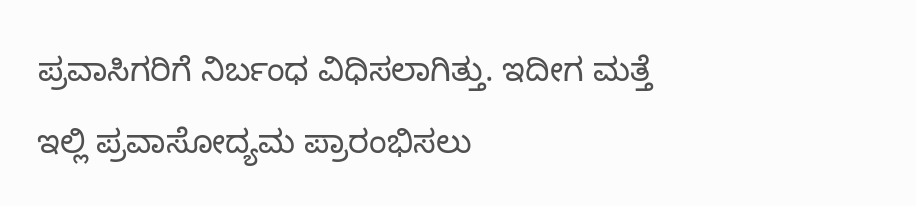ಪ್ರವಾಸಿಗರಿಗೆ ನಿರ್ಬಂಧ ವಿಧಿಸಲಾಗಿತ್ತು. ಇದೀಗ ಮತ್ತೆ ಇಲ್ಲಿ ಪ್ರವಾಸೋದ್ಯಮ ಪ್ರಾರಂಭಿಸಲು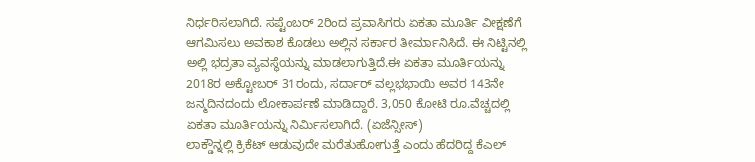ನಿರ್ಧರಿಸಲಾಗಿದೆ. ಸಪ್ಟೆಂಬರ್ 2ರಿಂದ ಪ್ರವಾಸಿಗರು ಏಕತಾ ಮೂರ್ತಿ ವೀಕ್ಷಣೆಗೆ ಆಗಮಿಸಲು ಅವಕಾಶ ಕೊಡಲು ಅಲ್ಲಿನ ಸರ್ಕಾರ ತೀರ್ಮಾನಿಸಿದೆ. ಈ ನಿಟ್ಟಿನಲ್ಲಿ ಅಲ್ಲಿ ಭದ್ರತಾ ವ್ಯವಸ್ಥೆಯನ್ನು ಮಾಡಲಾಗುತ್ತಿದೆ.ಈ ಏಕತಾ ಮೂರ್ತಿಯನ್ನು 2018ರ ಅಕ್ಟೋಬರ್ 31ರಂದು, ಸರ್ದಾರ್ ವಲ್ಲಭಭಾಯಿ ಅವರ 143ನೇ ಜನ್ಮದಿನದಂದು ಲೋಕಾರ್ಪಣೆ ಮಾಡಿದ್ದಾರೆ. 3,050 ಕೋಟಿ ರೂ.ವೆಚ್ಚದಲ್ಲಿ ಏಕತಾ ಮೂರ್ತಿಯನ್ನು ನಿರ್ಮಿಸಲಾಗಿದೆ. (ಏಜೆನ್ಸೀಸ್)
ಲಾಕ್ಡೌನ್ನಲ್ಲಿ ಕ್ರಿಕೆಟ್ ಆಡುವುದೇ ಮರೆತುಹೋಗುತ್ತೆ ಎಂದು ಹೆದರಿದ್ದ ಕೆಎಲ್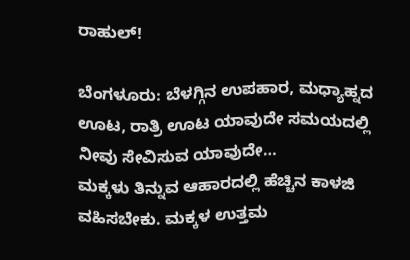ರಾಹುಲ್!

ಬೆಂಗಳೂರು: ಬೆಳಗ್ಗಿನ ಉಪಹಾರ, ಮಧ್ಯಾಹ್ನದ ಊಟ, ರಾತ್ರಿ ಊಟ ಯಾವುದೇ ಸಮಯದಲ್ಲಿ ನೀವು ಸೇವಿಸುವ ಯಾವುದೇ…
ಮಕ್ಕಳು ತಿನ್ನುವ ಆಹಾರದಲ್ಲಿ ಹೆಚ್ಚಿನ ಕಾಳಜಿ ವಹಿಸಬೇಕು. ಮಕ್ಕಳ ಉತ್ತಮ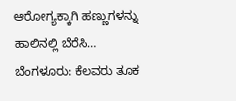ಆರೋಗ್ಯಕ್ಕಾಗಿ ಹಣ್ಣುಗಳನ್ನು ಹಾಲಿನಲ್ಲಿ ಬೆರೆಸಿ…
ಬೆಂಗಳೂರು: ಕೆಲವರು ತೂಕ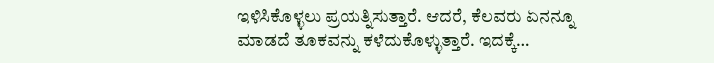ಇಳಿಸಿಕೊಳ್ಳಲು ಪ್ರಯತ್ನಿಸುತ್ತಾರೆ. ಆದರೆ, ಕೆಲವರು ಏನನ್ನೂ ಮಾಡದೆ ತೂಕವನ್ನು ಕಳೆದುಕೊಳ್ಳುತ್ತಾರೆ. ಇದಕ್ಕೆ…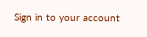Sign in to your account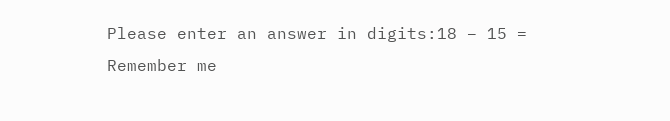Please enter an answer in digits:18 − 15 =
Remember me